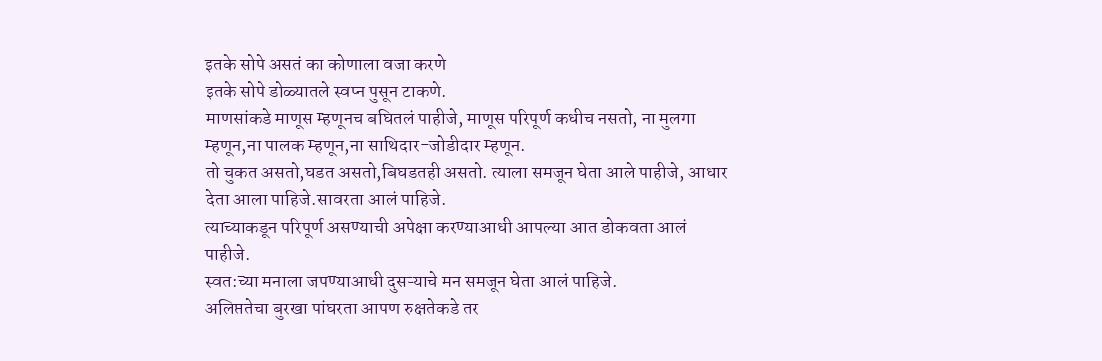इतके सोपे असतं का कोणाला वजा करणे
इतके सोपे डोळ्यातले स्वप्न पुसून टाकणे.
माणसांकडे माणूस म्हणूनच बघितलं पाहीजे, माणूस परिपूर्ण कधीच नसतो, ना मुलगा म्हणून,ना पालक म्हणून,ना साथिदार-जोडीदार म्हणून.
तो चुकत असतो,घडत असतो,बिघडतही असतो. त्याला समजून घेता आले पाहीजे, आधार देता आला पाहिजे.सावरता आलं पाहिजे.
त्याच्याकडून परिपूर्ण असण्याची अपेक्षा करण्याआधी आपल्या आत डोकवता आलं पाहीजे.
स्वत:च्या मनाला जपण्याआधी दुसऱ्याचे मन समजून घेता आलं पाहिजे.
अलिप्ततेचा बुरखा पांघरता आपण रुक्षतेकडे तर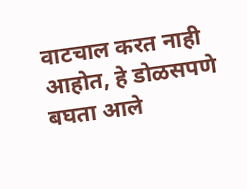वाटचाल करत नाही आहोत, हे डोळसपणे बघता आले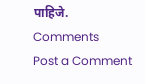पाहिजे.
Comments
Post a Comment